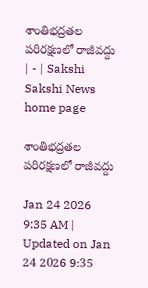శాంతిభద్రతల పరిరక్షణలో రాజీవద్దు | - | Sakshi
Sakshi News home page

శాంతిభద్రతల పరిరక్షణలో రాజీవద్దు

Jan 24 2026 9:35 AM | Updated on Jan 24 2026 9:35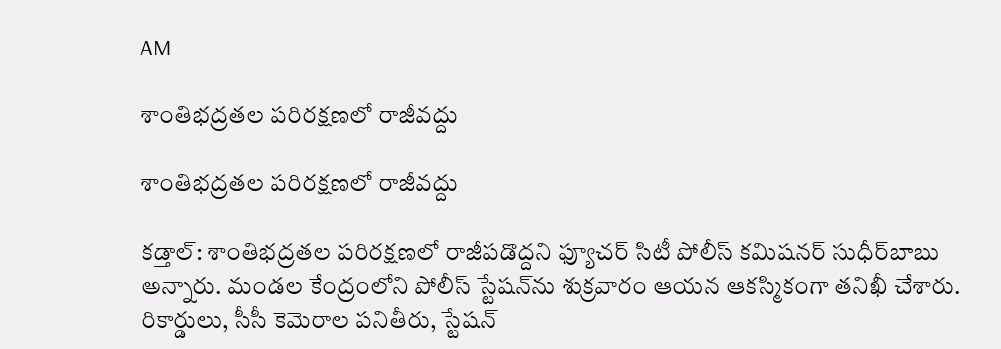AM

శాంతిభద్రతల పరిరక్షణలో రాజీవద్దు

శాంతిభద్రతల పరిరక్షణలో రాజీవద్దు

కడ్తాల్‌: శాంతిభద్రతల పరిరక్షణలో రాజీపడొద్దని ఫ్యూచర్‌ సిటీ పోలీస్‌ కమిషనర్‌ సుధీర్‌బాబు అన్నారు. మండల కేంద్రంలోని పోలీస్‌ స్టేషన్‌ను శుక్రవారం ఆయన ఆకస్మికంగా తనిఖీ చేశారు. రికార్డులు, సీసీ కెమెరాల పనితీరు, స్టేషన్‌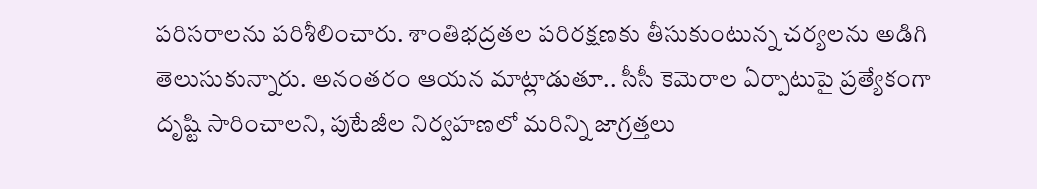పరిసరాలను పరిశీలించారు. శాంతిభద్రతల పరిరక్షణకు తీసుకుంటున్న చర్యలను అడిగి తెలుసుకున్నారు. అనంతరం ఆయన మాట్లాడుతూ.. సీసీ కెమెరాల ఏర్పాటుపై ప్రత్యేకంగా దృష్టి సారించాలని, పుటేజీల నిర్వహణలో మరిన్ని జాగ్రత్తలు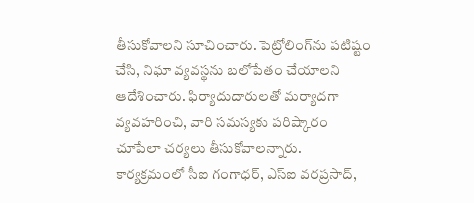తీసుకోవాలని సూచించారు. పెట్రోలింగ్‌ను పటిష్టం చేసి, నిఘా వ్యవస్థను బలోపేతం చేయాలని ఆదేశించారు. ఫిర్యాదుదారులతో మర్యాదగా వ్యవహరించి, వారి సమస్యకు పరిష్కారం చూపేలా చర్యలు తీసుకోవాలన్నారు. కార్యక్రమంలో సీఐ గంగాధర్‌, ఎస్‌ఐ వరప్రసాద్‌,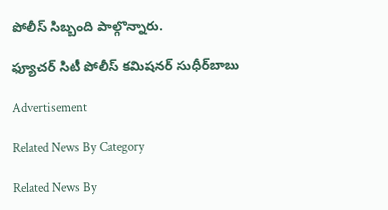పోలీస్‌ సిబ్బంది పాల్గొన్నారు.

ఫ్యూచర్‌ సిటీ పోలీస్‌ కమిషనర్‌ సుధీర్‌బాబు

Advertisement

Related News By Category

Related News By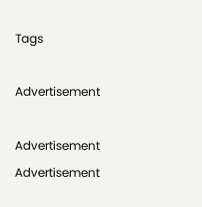Tags

Advertisement

Advertisement
Advertisement